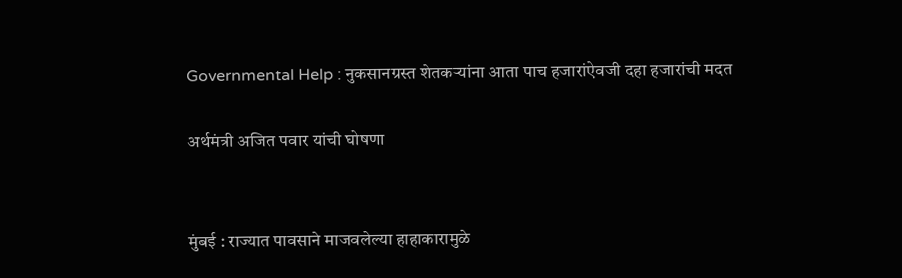Governmental Help : नुकसानग्रस्त शेतकर्‍यांना आता पाच हजारांऐवजी दहा हजारांची मदत

अर्थमंत्री अजित पवार यांची घोषणा


मुंबई : राज्यात पावसाने माजवलेल्या हाहाकारामुळे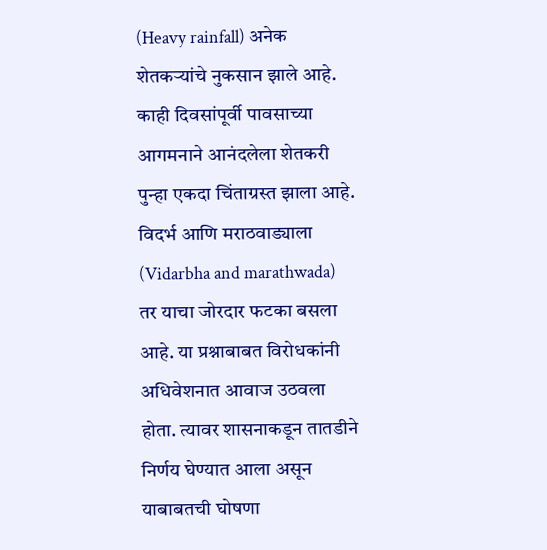(Heavy rainfall) अनेक शेतकर्‍यांचे नुकसान झाले आहे. काही दिवसांपूर्वी पावसाच्या आगमनाने आनंदलेला शेतकरी पुन्हा एकदा चिंताग्रस्त झाला आहे. विदर्भ आणि मराठवाड्याला (Vidarbha and marathwada) तर याचा जोरदार फटका बसला आहे. या प्रश्नाबाबत विरोधकांनी अधिवेशनात आवाज उठवला होता. त्यावर शासनाकडून तातडीने निर्णय घेण्यात आला असून याबाबतची घोषणा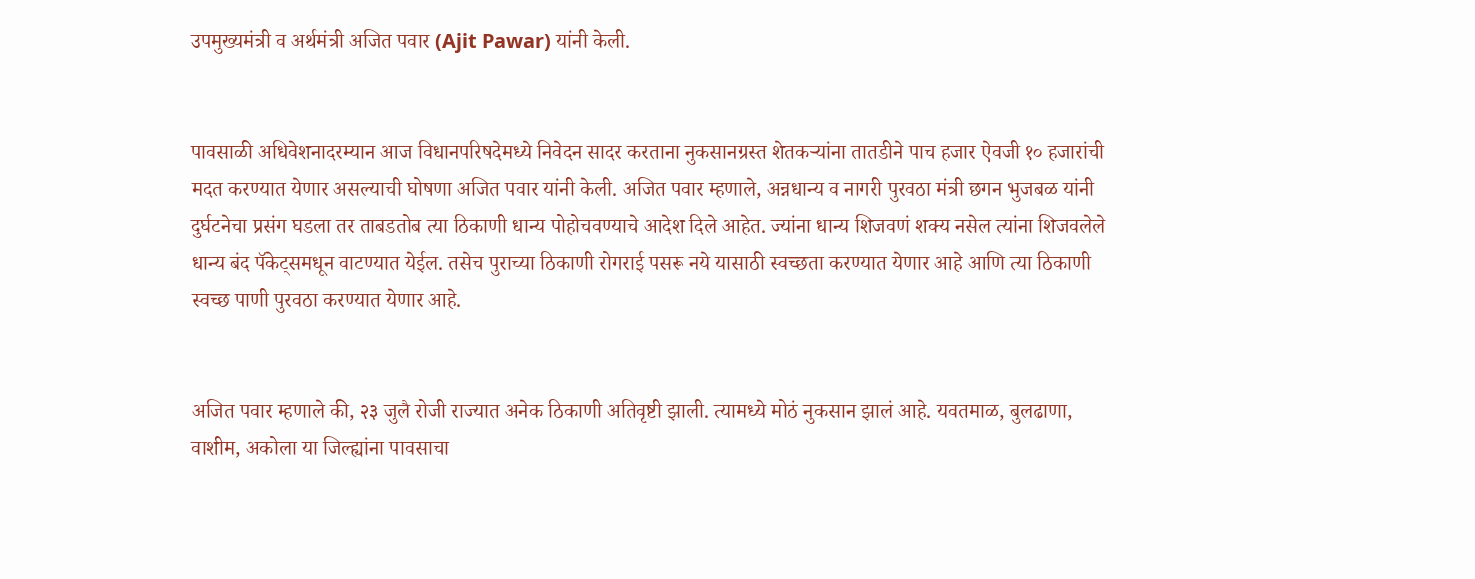उपमुख्यमंत्री व अर्थमंत्री अजित पवार (Ajit Pawar) यांनी केली.


पावसाळी अधिवेशनादरम्यान आज विधानपरिषदेमध्ये निवेदन सादर करताना नुकसानग्रस्त शेतकऱ्यांना तातडीने पाच हजार ऐवजी १० हजारांची मदत करण्यात येणार असल्याची घोषणा अजित पवार यांनी केली. अजित पवार म्हणाले, अन्नधान्य व नागरी पुरवठा मंत्री छगन भुजबळ यांनी दुर्घटनेचा प्रसंग घडला तर ताबडतोब त्या ठिकाणी धान्य पोहोचवण्याचे आदेश दिले आहेत. ज्यांना धान्य शिजवणं शक्य नसेल त्यांना शिजवलेले धान्य बंद पॅकेट्समधून वाटण्यात येईल. तसेच पुराच्या ठिकाणी रोगराई पसरू नये यासाठी स्वच्छता करण्यात येणार आहे आणि त्या ठिकाणी स्वच्छ पाणी पुरवठा करण्यात येणार आहे.


अजित पवार म्हणाले की, २३ जुलै रोजी राज्यात अनेक ठिकाणी अतिवृष्टी झाली. त्यामध्ये मोठं नुकसान झालं आहे. यवतमाळ, बुलढाणा, वाशीम, अकोला या जिल्ह्यांना पावसाचा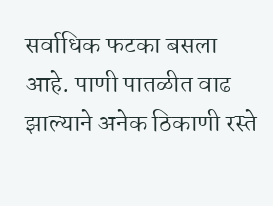सर्वाधिक फटका बसला आहे. पाणी पातळीत वाढ झाल्याने अनेक ठिकाणी रस्ते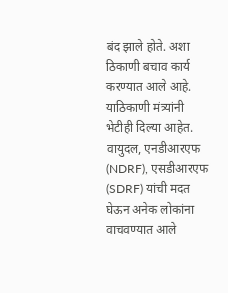बंद झाले होते. अशा ठिकाणी बचाव कार्य करण्यात आले आहे. याठिकाणी मंत्र्यांनी भेटीही दिल्या आहेत. वायुदल, एनडीआरएफ (NDRF), एसडीआरएफ (SDRF) यांची मदत घेऊन अनेक लोकांना वाचवण्यात आले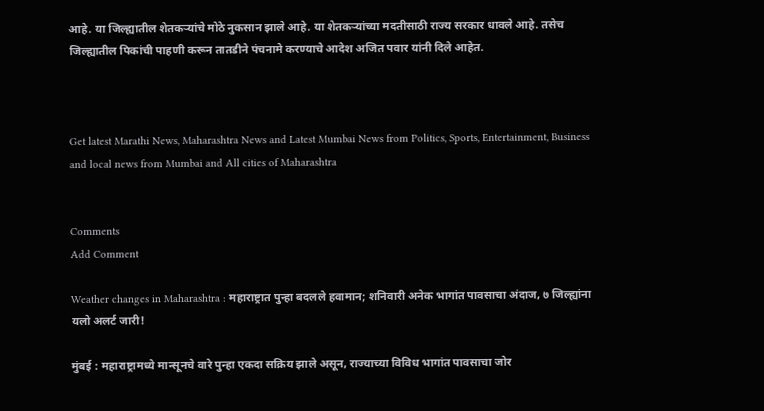आहे. या जिल्ह्यातील शेतकऱ्यांचे मोठे नुकसान झाले आहे. या शेतकऱ्यांच्या मदतीसाठी राज्य सरकार धावले आहे. तसेच जिल्ह्यातील पिकांची पाहणी करून तातडीने पंचनामे करण्याचे आदेश अजित पवार यांनी दिले आहेत.



Get latest Marathi News, Maharashtra News and Latest Mumbai News from Politics, Sports, Entertainment, Business and local news from Mumbai and All cities of Maharashtra


Comments
Add Comment

Weather changes in Maharashtra : महाराष्ट्रात पुन्हा बदलले हवामान; शनिवारी अनेक भागांत पावसाचा अंदाज, ७ जिल्ह्यांना यलो अलर्ट जारी!

मुंबई : महाराष्ट्रामध्ये मान्सूनचे वारे पुन्हा एकदा सक्रिय झाले असून, राज्याच्या विविध भागांत पावसाचा जोर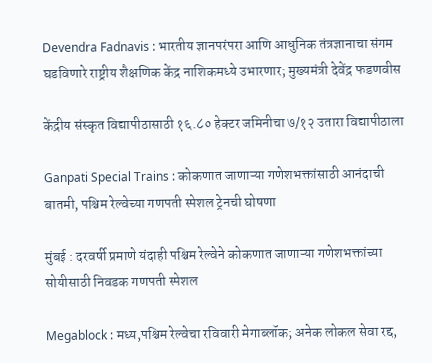Devendra Fadnavis : भारतीय ज्ञानपरंपरा आणि आधुनिक तंत्रज्ञानाचा संगम घडविणारे राष्ट्रीय शैक्षणिक केंद्र नाशिकमध्ये उभारणार; मुख्यमंत्री देवेंद्र फडणवीस

केंद्रीय संस्कृत विद्यापीठासाठी १६.८० हेक्टर जमिनीचा ७/१२ उतारा विद्यापीठाला

Ganpati Special Trains : कोकणात जाणाऱ्या गणेशभक्तांसाठी आनंदाची बातमी, पश्चिम रेल्वेच्या गणपती स्पेशल ट्रेनची घोषणा

मुंबई : दरवर्षी प्रमाणे यंदाही पश्चिम रेल्वेने कोकणात जाणाऱ्या गणेशभक्तांच्या सोयीसाठी निवडक गणपती स्पेशल

Megablock : मध्य,पश्चिम रेल्वेचा रविवारी मेगाब्लॉक; अनेक लोकल सेवा रद्द,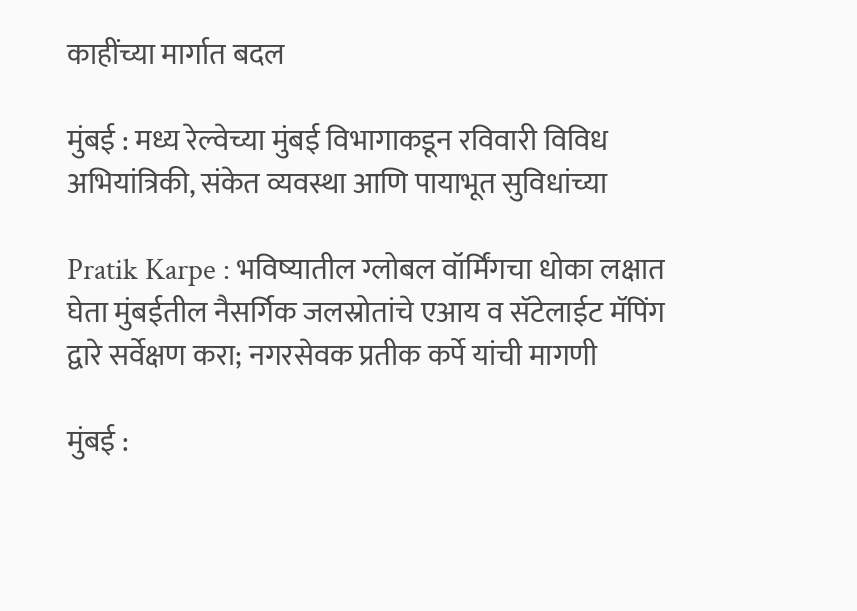काहींच्या मार्गात बदल

मुंबई : मध्य रेल्वेच्या मुंबई विभागाकडून रविवारी विविध अभियांत्रिकी, संकेत व्यवस्था आणि पायाभूत सुविधांच्या

Pratik Karpe : भविष्यातील ग्लोबल वॉर्मिंगचा धोका लक्षात घेता मुंबईतील नैसर्गिक जलस्रोतांचे एआय व सॅटेलाईट मॅपिंग द्वारे सर्वेक्षण करा; नगरसेवक प्रतीक कर्पे यांची मागणी

मुंबई :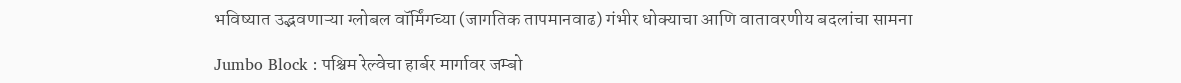भविष्यात उद्भवणाऱ्या ग्लोबल वॉर्मिंगच्या (जागतिक तापमानवाढ) गंभीर धोक्याचा आणि वातावरणीय बदलांचा सामना

Jumbo Block : पश्चिम रेल्वेचा हार्बर मार्गावर जम्बो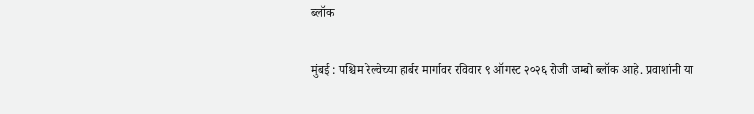ब्लॉक

मुंबई : पश्चिम रेल्वेच्या हार्बर मार्गावर रविवार ९ ऑगस्ट २०२६ रोजी जम्बो ब्लॉक आहे. प्रवाशांनी या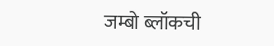जम्बो ब्लॉकची